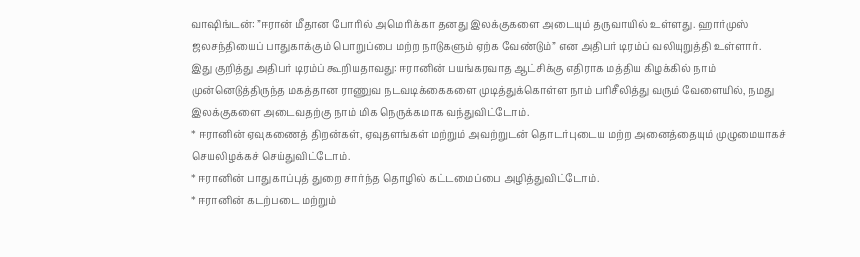வாஷிங்டன்: ”ஈரான் மீதான போரில் அமெரிக்கா தனது இலக்குகளை அடையும் தருவாயில் உள்ளது. ஹார்முஸ் ஜலசந்தியைப் பாதுகாக்கும் பொறுப்பை மற்ற நாடுகளும் ஏற்க வேண்டும்” என அதிபர் டிரம்ப் வலியுறுத்தி உள்ளார்.
இது குறித்து அதிபர் டிரம்ப் கூறியதாவது: ஈரானின் பயங்கரவாத ஆட்சிக்கு எதிராக மத்திய கிழக்கில் நாம் முன்னெடுத்திருந்த மகத்தான ராணுவ நடவடிக்கைகளை முடித்துக்கொள்ள நாம் பரிசீலித்து வரும் வேளையில், நமது இலக்குகளை அடைவதற்கு நாம் மிக நெருக்கமாக வந்துவிட்டோம்.
* ஈரானின் ஏவுகணைத் திறன்கள், ஏவுதளங்கள் மற்றும் அவற்றுடன் தொடர்புடைய மற்ற அனைத்தையும் முழுமையாகச் செயலிழக்கச் செய்துவிட்டோம்.
* ஈரானின் பாதுகாப்புத் துறை சார்ந்த தொழில் கட்டமைப்பை அழித்துவிட்டோம்.
* ஈரானின் கடற்படை மற்றும்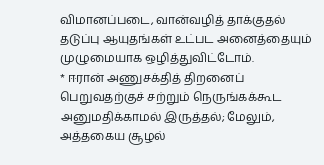விமானப்படை, வான்வழித் தாக்குதல் தடுப்பு ஆயுதங்கள் உட்பட அனைத்தையும் முழுமையாக ஒழித்துவிட்டோம்.
* ஈரான் அணுசக்தித் திறனைப் பெறுவதற்குச் சற்றும் நெருங்கக்கூட அனுமதிக்காமல் இருத்தல்; மேலும், அத்தகைய சூழல்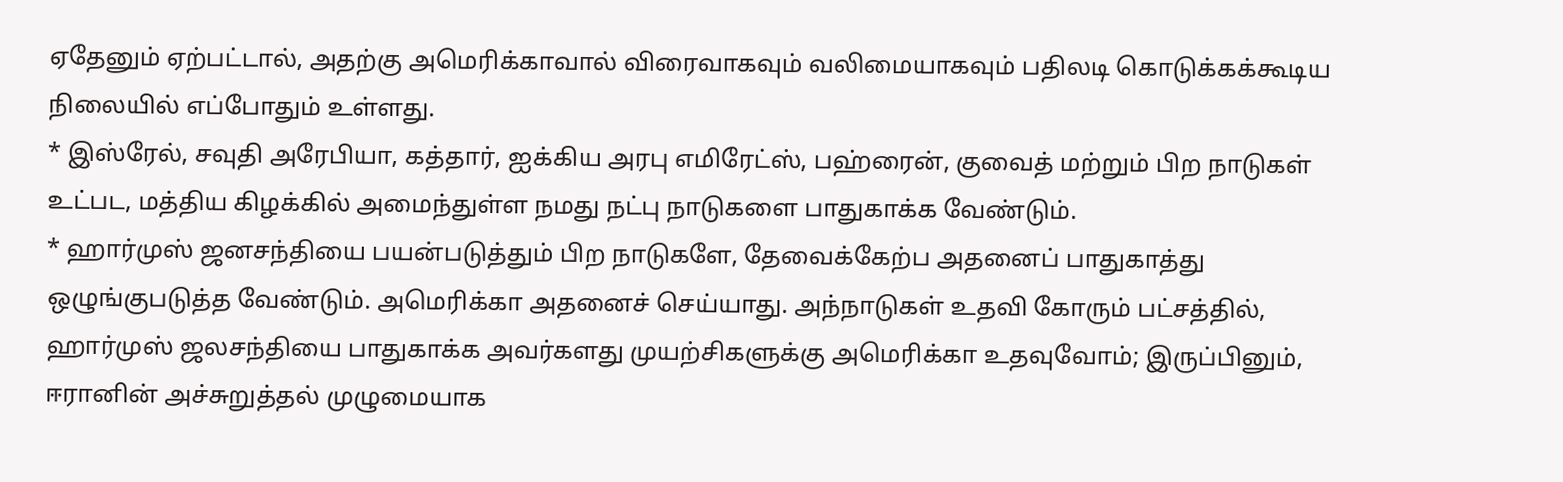ஏதேனும் ஏற்பட்டால், அதற்கு அமெரிக்காவால் விரைவாகவும் வலிமையாகவும் பதிலடி கொடுக்கக்கூடிய நிலையில் எப்போதும் உள்ளது.
* இஸ்ரேல், சவுதி அரேபியா, கத்தார், ஐக்கிய அரபு எமிரேட்ஸ், பஹ்ரைன், குவைத் மற்றும் பிற நாடுகள் உட்பட, மத்திய கிழக்கில் அமைந்துள்ள நமது நட்பு நாடுகளை பாதுகாக்க வேண்டும்.
* ஹார்முஸ் ஜனசந்தியை பயன்படுத்தும் பிற நாடுகளே, தேவைக்கேற்ப அதனைப் பாதுகாத்து ஒழுங்குபடுத்த வேண்டும். அமெரிக்கா அதனைச் செய்யாது. அந்நாடுகள் உதவி கோரும் பட்சத்தில், ஹார்முஸ் ஜலசந்தியை பாதுகாக்க அவர்களது முயற்சிகளுக்கு அமெரிக்கா உதவுவோம்; இருப்பினும், ஈரானின் அச்சுறுத்தல் முழுமையாக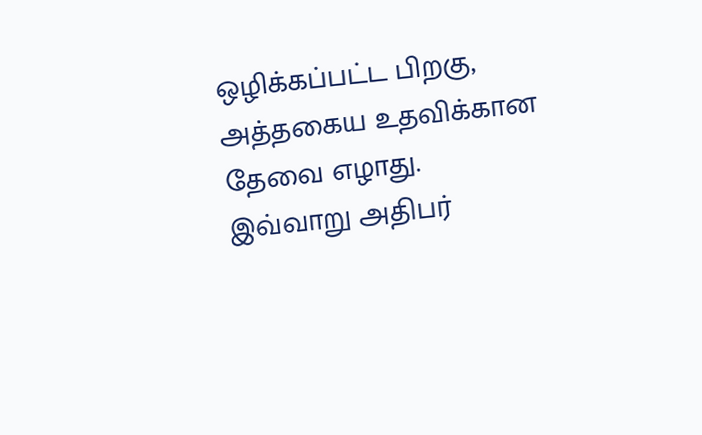ஒழிக்கப்பட்ட பிறகு, அத்தகைய உதவிக்கான தேவை எழாது.
இவ்வாறு அதிபர்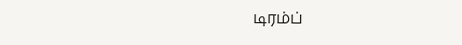டிரம்ப்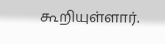கூறியுள்ளார்.